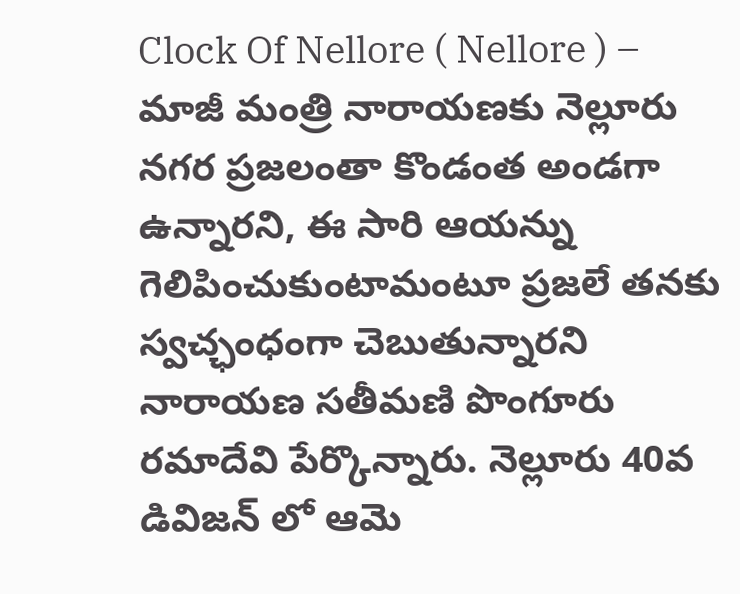Clock Of Nellore ( Nellore ) – మాజీ మంత్రి నారాయణకు నెల్లూరు నగర ప్రజలంతా కొండంత అండగా ఉన్నారని, ఈ సారి ఆయన్ను గెలిపించుకుంటామంటూ ప్రజలే తనకు స్వచ్ఛంధంగా చెబుతున్నారని నారాయణ సతీమణి పొంగూరు రమాదేవి పేర్కొన్నారు. నెల్లూరు 40వ డివిజన్ లో ఆమె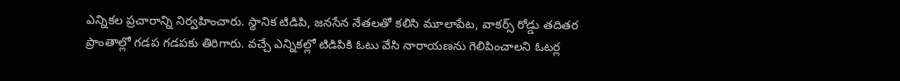ఎన్నికల ప్రచారాన్ని నిర్వహించారు. స్థానిక టిడిపి, జనసేన నేతలతో కలిసి మూలాపేట, వాకర్స్ రోడ్డు తదితర ప్రాంతాల్లో గడప గడపకు తిరిగారు. వచ్చే ఎన్నికల్లో టిడిపికి ఓటు వేసి నారాయణను గెలిపించాలని ఓటర్ల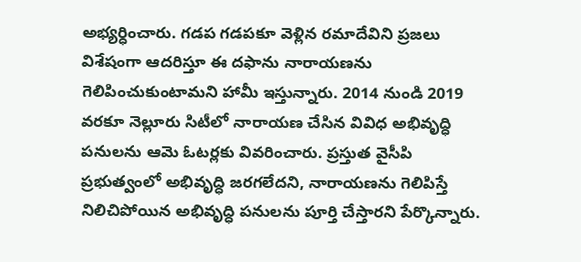అభ్యర్ధించారు. గడప గడపకూ వెళ్లిన రమాదేవిని ప్రజలు విశేషంగా ఆదరిస్తూ ఈ దఫాను నారాయణను గెలిపించుకుంటామని హామీ ఇస్తున్నారు. 2014 నుండి 2019 వరకూ నెల్లూరు సిటీలో నారాయణ చేసిన వివిధ అభివృద్ధి పనులను ఆమె ఓటర్లకు వివరించారు. ప్రస్తుత వైసీపి ప్రభుత్వంలో అభివృద్ధి జరగలేదని, నారాయణను గెలిపిస్తే నిలిచిపోయిన అభివృద్ధి పనులను పూర్తి చేస్తారని పేర్కొన్నారు.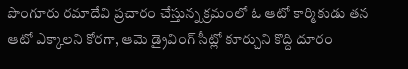పొంగూరు రమాదేవి ప్రచారం చేస్తున్న క్రమంలో ఓ ఆటో కార్మికుడు తన ఆటో ఎక్కాలని కోరగా, ఆమె డ్రైవింగ్ సీట్లో కూర్చుని కొద్ది దూరం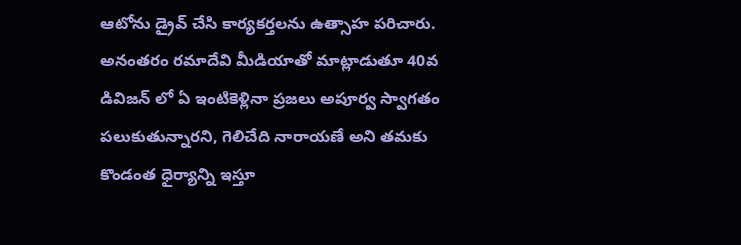ఆటోను డ్రైవ్ చేసి కార్యకర్తలను ఉత్సాహ పరిచారు.
అనంతరం రమాదేవి మీడియాతో మాట్లాడుతూ 40వ డివిజన్ లో ఏ ఇంటికెళ్లినా ప్రజలు అపూర్వ స్వాగతం పలుకుతున్నారని, గెలిచేది నారాయణే అని తమకు కొండంత ధైర్యాన్ని ఇస్తూ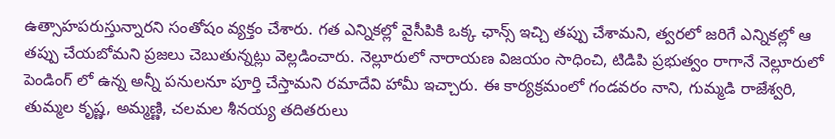ఉత్సాహపరుస్తున్నారని సంతోషం వ్యక్తం చేశారు. గత ఎన్నికల్లో వైసీపికి ఒక్క ఛాన్స్ ఇచ్చి తప్పు చేశామని, త్వరలో జరిగే ఎన్నికల్లో ఆ తప్పు చేయబోమని ప్రజలు చెబుతున్నట్లు వెల్లడించారు. నెల్లూరులో నారాయణ విజయం సాధించి, టిడిపి ప్రభుత్వం రాగానే నెల్లూరులో పెండింగ్ లో ఉన్న అన్నీ పనులనూ పూర్తి చేస్తామని రమాదేవి హామీ ఇచ్చారు. ఈ కార్యక్రమంలో గండవరం నాని, గుమ్మడి రాజేశ్వరి, తుమ్మల కృష్ణ, అమ్మణ్ణి, చలమల శీనయ్య తదితరులు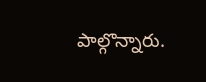పాల్గొన్నారు.